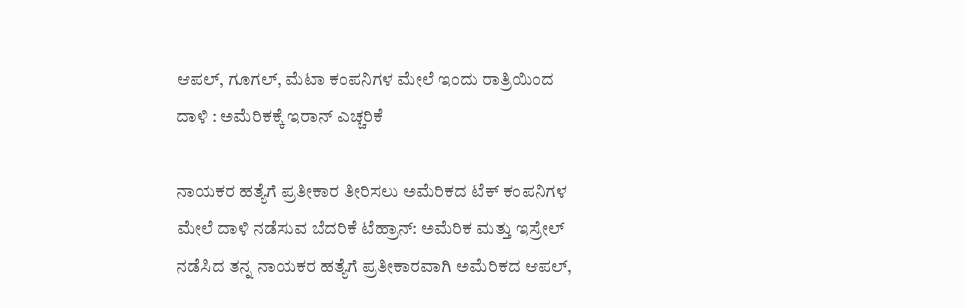ಆಪಲ್, ಗೂಗಲ್, ಮೆಟಾ ಕಂಪನಿಗಳ ಮೇಲೆ ಇಂದು ರಾತ್ರಿಯಿಂದ ದಾಳಿ : ಅಮೆರಿಕಕ್ಕೆ ಇರಾನ್‌ ಎಚ್ಚರಿಕೆ

ನಾಯಕರ ಹತ್ಯೆಗೆ ಪ್ರತೀಕಾರ ತೀರಿಸಲು ಅಮೆರಿಕದ ಟೆಕ್‌ ಕಂಪನಿಗಳ ಮೇಲೆ ದಾಳಿ ನಡೆಸುವ ಬೆದರಿಕೆ ಟೆಹ್ರಾನ್: ಅಮೆರಿಕ ಮತ್ತು ಇಸ್ರೇಲ್ ನಡೆಸಿದ ತನ್ನ ನಾಯಕರ ಹತ್ಯೆಗೆ ಪ್ರತೀಕಾರವಾಗಿ ಅಮೆರಿಕದ ಆಪಲ್,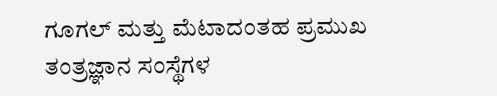ಗೂಗಲ್ ಮತ್ತು ಮೆಟಾದಂತಹ ಪ್ರಮುಖ ತಂತ್ರಜ್ಞಾನ ಸಂಸ್ಥೆಗಳ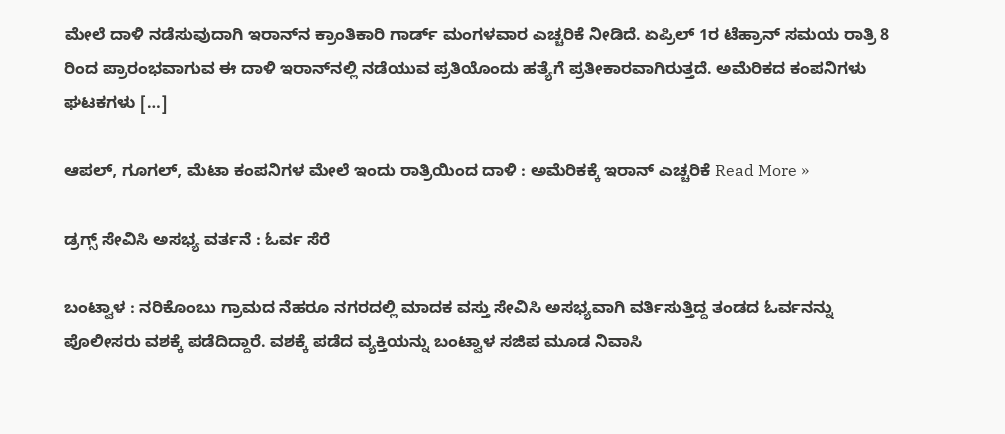ಮೇಲೆ ದಾಳಿ ನಡೆಸುವುದಾಗಿ ಇರಾನ್‌ನ ಕ್ರಾಂತಿಕಾರಿ ಗಾರ್ಡ್‌ ಮಂಗಳವಾರ ಎಚ್ಚರಿಕೆ ನೀಡಿದೆ. ಏಪ್ರಿಲ್ 1ರ ಟೆಹ್ರಾನ್ ಸಮಯ ರಾತ್ರಿ 8 ರಿಂದ ಪ್ರಾರಂಭವಾಗುವ ಈ ದಾಳಿ ಇರಾನ್‌ನಲ್ಲಿ ನಡೆಯುವ ಪ್ರತಿಯೊಂದು ಹತ್ಯೆಗೆ ಪ್ರತೀಕಾರವಾಗಿರುತ್ತದೆ. ಅಮೆರಿಕದ ಕಂಪನಿಗಳು ಘಟಕಗಳು […]

ಆಪಲ್, ಗೂಗಲ್, ಮೆಟಾ ಕಂಪನಿಗಳ ಮೇಲೆ ಇಂದು ರಾತ್ರಿಯಿಂದ ದಾಳಿ : ಅಮೆರಿಕಕ್ಕೆ ಇರಾನ್‌ ಎಚ್ಚರಿಕೆ Read More »

ಡ್ರಗ್ಸ್‌ ಸೇವಿಸಿ ಅಸಭ್ಯ ವರ್ತನೆ : ಓರ್ವ ಸೆರೆ

ಬಂಟ್ವಾಳ : ನರಿಕೊಂಬು ಗ್ರಾಮದ ನೆಹರೂ ನಗರದಲ್ಲಿ ಮಾದಕ ವಸ್ತು ಸೇವಿಸಿ ಅಸಭ್ಯವಾಗಿ ವರ್ತಿಸುತ್ತಿದ್ದ ತಂಡದ ಓರ್ವನನ್ನು ಪೊಲೀಸರು ವಶಕ್ಕೆ ಪಡೆದಿದ್ದಾರೆ. ವಶಕ್ಕೆ ಪಡೆದ ವ್ಯಕ್ತಿಯನ್ನು ಬಂಟ್ವಾಳ ಸಜಿಪ ಮೂಡ ನಿವಾಸಿ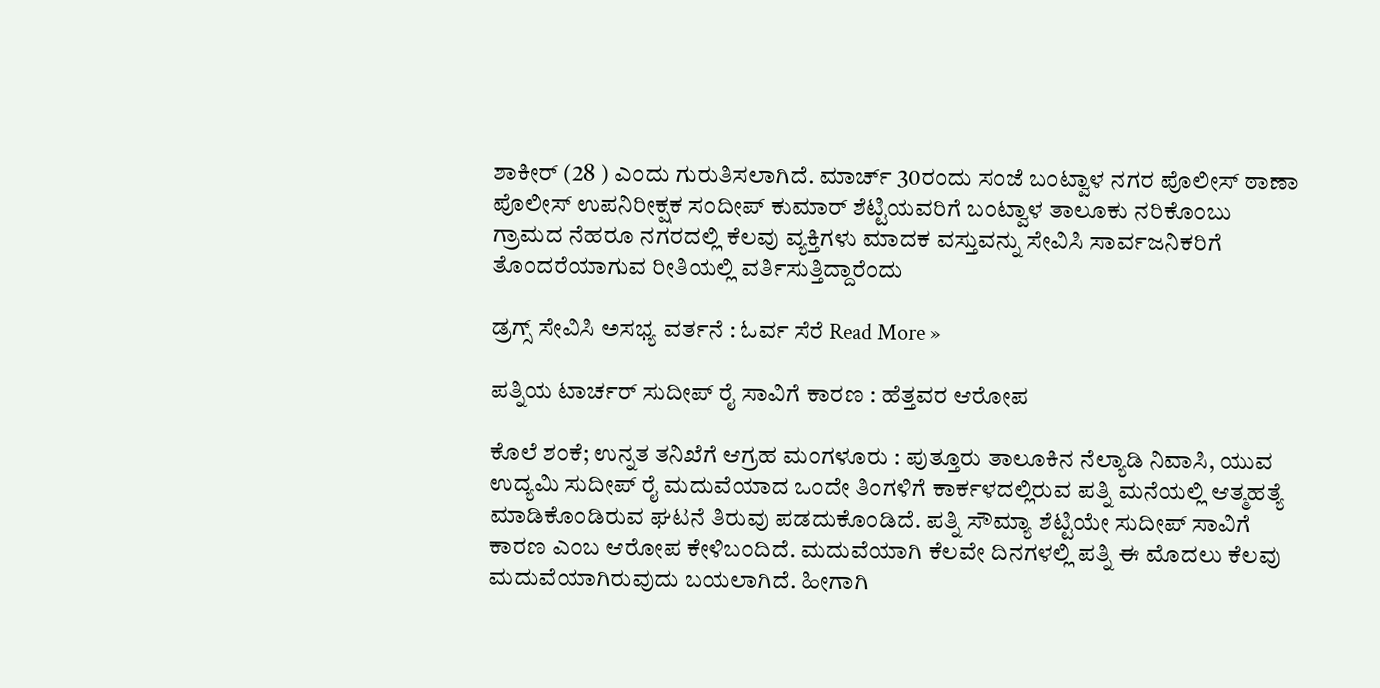ಶಾಕೀರ್ (28 ) ಎಂದು ಗುರುತಿಸಲಾಗಿದೆ. ಮಾರ್ಚ್‌ 30ರಂದು ಸಂಜೆ ಬಂಟ್ವಾಳ ನಗರ ಪೊಲೀಸ್ ಠಾಣಾ ಪೊಲೀಸ್ ಉಪನಿರೀಕ್ಷಕ ಸಂದೀಪ್ ಕುಮಾರ್ ಶೆಟ್ಟಿಯವರಿಗೆ ಬಂಟ್ವಾಳ ತಾಲೂಕು ನರಿಕೊಂಬು ಗ್ರಾಮದ ನೆಹರೂ ನಗರದಲ್ಲಿ ಕೆಲವು ವ್ಯಕ್ತಿಗಳು ಮಾದಕ ವಸ್ತುವನ್ನು ಸೇವಿಸಿ ಸಾರ್ವಜನಿಕರಿಗೆ ತೊಂದರೆಯಾಗುವ ರೀತಿಯಲ್ಲಿ ವರ್ತಿಸುತ್ತಿದ್ದಾರೆಂದು

ಡ್ರಗ್ಸ್‌ ಸೇವಿಸಿ ಅಸಭ್ಯ ವರ್ತನೆ : ಓರ್ವ ಸೆರೆ Read More »

ಪತ್ನಿಯ ಟಾರ್ಚರ್‌ ಸುದೀಪ್‌ ರೈ ಸಾವಿಗೆ ಕಾರಣ : ಹೆತ್ತವರ ಆರೋಪ

ಕೊಲೆ ಶಂಕೆ; ಉನ್ನತ ತನಿಖೆಗೆ ಆಗ್ರಹ ಮಂಗಳೂರು : ಪುತ್ತೂರು ತಾಲೂಕಿನ ನೆಲ್ಯಾಡಿ ನಿವಾಸಿ, ಯುವ ಉದ್ಯಮಿ ಸುದೀಪ್ ರೈ ಮದುವೆಯಾದ ಒಂದೇ ತಿಂಗಳಿಗೆ ಕಾರ್ಕಳದಲ್ಲಿರುವ ಪತ್ನಿ ಮನೆಯಲ್ಲಿ ಆತ್ಮಹತ್ಯೆ ಮಾಡಿಕೊಂಡಿರುವ ಘಟನೆ ತಿರುವು ಪಡದುಕೊಂಡಿದೆ. ಪತ್ನಿ ಸೌಮ್ಯಾ ಶೆಟ್ಟಿಯೇ ಸುದೀಪ್ ಸಾವಿಗೆ ಕಾರಣ ಎಂಬ ಆರೋಪ ಕೇಳಿಬಂದಿದೆ. ಮದುವೆಯಾಗಿ ಕೆಲವೇ ದಿನಗಳಲ್ಲಿ ಪತ್ನಿ ಈ ಮೊದಲು ಕೆಲವು ಮದುವೆಯಾಗಿರುವುದು ಬಯಲಾಗಿದೆ. ಹೀಗಾಗಿ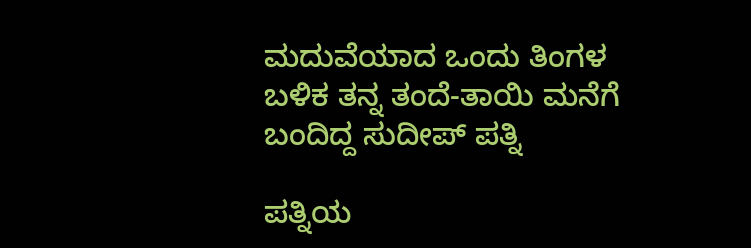ಮದುವೆಯಾದ ಒಂದು ತಿಂಗಳ ಬಳಿಕ ತನ್ನ ತಂದೆ-ತಾಯಿ ಮನೆಗೆ ಬಂದಿದ್ದ ಸುದೀಪ್ ಪತ್ನಿ

ಪತ್ನಿಯ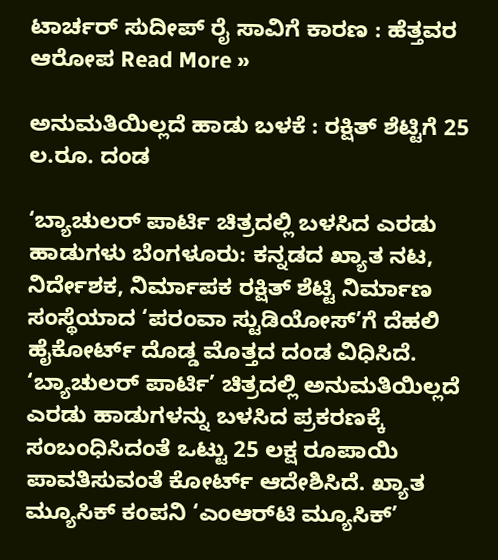ಟಾರ್ಚರ್‌ ಸುದೀಪ್‌ ರೈ ಸಾವಿಗೆ ಕಾರಣ : ಹೆತ್ತವರ ಆರೋಪ Read More »

ಅನುಮತಿಯಿಲ್ಲದೆ ಹಾಡು ಬಳಕೆ : ರಕ್ಷಿತ್‌ ಶೆಟ್ಟಿಗೆ 25 ಲ.ರೂ. ದಂಡ

‘ಬ್ಯಾಚುಲರ್ ಪಾರ್ಟಿ ಚಿತ್ರದಲ್ಲಿ ಬಳಸಿದ ಎರಡು ಹಾಡುಗಳು ಬೆಂಗಳೂರು: ಕನ್ನಡದ ಖ್ಯಾತ ನಟ, ನಿರ್ದೇಶಕ, ನಿರ್ಮಾಪಕ ರಕ್ಷಿತ್ ಶೆಟ್ಟಿ ನಿರ್ಮಾಣ ಸಂಸ್ಥೆಯಾದ ‘ಪರಂವಾ ಸ್ಟುಡಿಯೋಸ್‌’ಗೆ ದೆಹಲಿ ಹೈಕೋರ್ಟ್ ದೊಡ್ಡ ಮೊತ್ತದ ದಂಡ ವಿಧಿಸಿದೆ. ‘ಬ್ಯಾಚುಲರ್ ಪಾರ್ಟಿ’ ಚಿತ್ರದಲ್ಲಿ ಅನುಮತಿಯಿಲ್ಲದೆ ಎರಡು ಹಾಡುಗಳನ್ನು ಬಳಸಿದ ಪ್ರಕರಣಕ್ಕೆ ಸಂಬಂಧಿಸಿದಂತೆ ಒಟ್ಟು 25 ಲಕ್ಷ ರೂಪಾಯಿ ಪಾವತಿಸುವಂತೆ ಕೋರ್ಟ್ ಆದೇಶಿಸಿದೆ. ಖ್ಯಾತ ಮ್ಯೂಸಿಕ್ ಕಂಪನಿ ‘ಎಂಆರ್‌ಟಿ ಮ್ಯೂಸಿಕ್’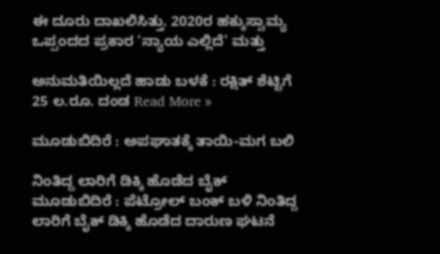ಈ ದೂರು ದಾಖಲಿಸಿತ್ತು. 2020ರ ಹಕ್ಕುಸ್ವಾಮ್ಯ ಒಪ್ಪಂದದ ಪ್ರಕಾರ ‘ನ್ಯಾಯ ಎಲ್ಲಿದೆ’ ಮತ್ತು

ಅನುಮತಿಯಿಲ್ಲದೆ ಹಾಡು ಬಳಕೆ : ರಕ್ಷಿತ್‌ ಶೆಟ್ಟಿಗೆ 25 ಲ.ರೂ. ದಂಡ Read More »

ಮೂಡುಬಿದಿರೆ : ಅಪಘಾತಕ್ಕೆ ತಾಯಿ-ಮಗ ಬಲಿ

ನಿಂತಿದ್ದ ಲಾರಿಗೆ ಡಿಕ್ಕಿ ಹೊಡೆದ ಬೈಕ್‌ ಮೂಡುಬಿದಿರೆ : ಪೆಟ್ರೋಲ್ ಬಂಕ್ ಬಳಿ ನಿಂತಿದ್ದ ಲಾರಿಗೆ ಬೈಕ್‌ ಡಿಕ್ಕಿ ಹೊಡೆದ ದಾರುಣ ಘಟನೆ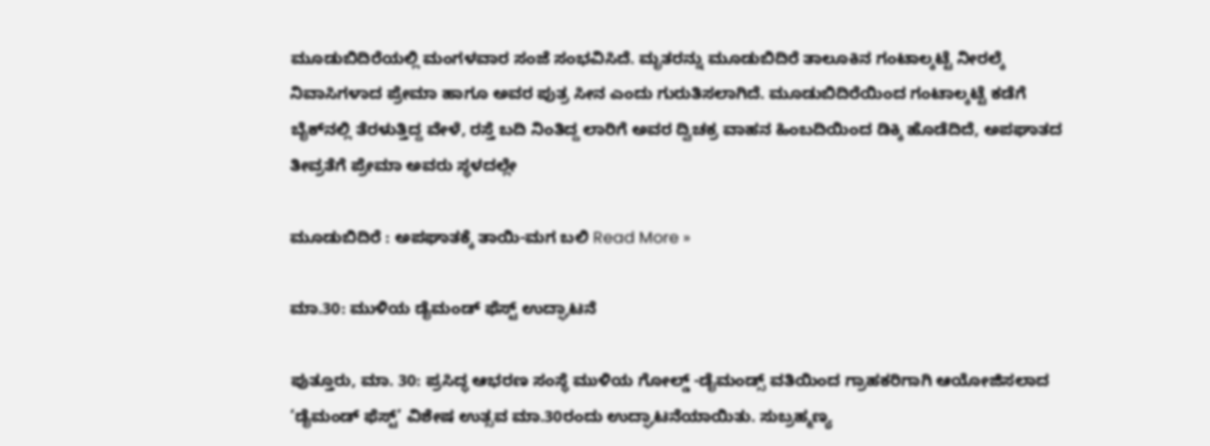ಮೂಡುಬಿದಿರೆಯಲ್ಲಿ ಮಂಗಳವಾರ ಸಂಜೆ ಸಂಭವಿಸಿದೆ. ಮೃತರನ್ನು ಮೂಡುಬಿದಿರೆ ತಾಲೂಕಿನ ಗಂಟಾಲ್ಕಟ್ಟೆ ನೀರಲ್ಕೆ ನಿವಾಸಿಗಳಾದ ಪ್ರೇಮಾ ಹಾಗೂ ಅವರ ಪುತ್ರ ಸೀನ ಎಂದು ಗುರುತಿಸಲಾಗಿದೆ. ಮೂಡುಬಿದಿರೆಯಿಂದ ಗಂಟಾಲ್ಕಟ್ಟೆ ಕಡೆಗೆ ಬೈಕ್‌ನಲ್ಲಿ ತೆರಳುತ್ತಿದ್ದ ವೇಳೆ, ರಸ್ತೆ ಬದಿ ನಿಂತಿದ್ದ ಲಾರಿಗೆ ಅವರ ದ್ವಿಚಕ್ರ ವಾಹನ ಹಿಂಬದಿಯಿಂದ ಡಿಕ್ಕಿ ಹೊಡೆದಿದೆ, ಅಪಘಾತದ ತೀವ್ರತೆಗೆ ಪ್ರೇಮಾ ಅವರು ಸ್ಥಳದಲ್ಲೇ

ಮೂಡುಬಿದಿರೆ : ಅಪಘಾತಕ್ಕೆ ತಾಯಿ-ಮಗ ಬಲಿ Read More »

ಮಾ.30: ಮುಳಿಯ ಡೈಮಂಡ್ ಫೆಸ್ಟ್ ಉದ್ಘಾಟನೆ

ಪುತ್ತೂರು, ಮಾ. 30: ಪ್ರಸಿದ್ಧ ಆಭರಣ ಸಂಸ್ಥೆ ಮುಳಿಯ ಗೋಲ್ಡ್ -ಡೈಮಂಡ್ಸ್ ವತಿಯಿಂದ ಗ್ರಾಹಕರಿಗಾಗಿ ಆಯೋಜಿಸಲಾದ ‘ಡೈಮಂಡ್ ಫೆಸ್ಟ್’ ವಿಶೇಷ ಉತ್ಸವ ಮಾ.30ರಂದು ಉದ್ಘಾಟನೆಯಾಯಿತು. ಸುಬ್ರಹ್ಮಣ್ಯ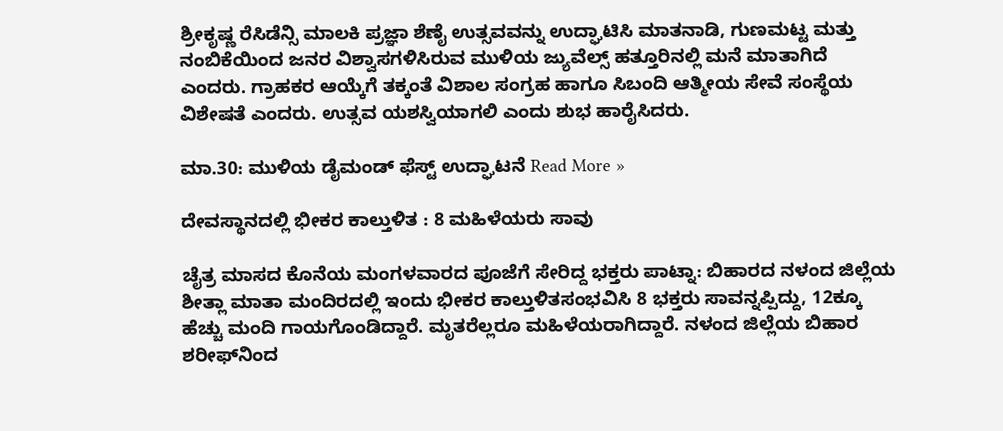ಶ್ರೀಕೃಷ್ಣ ರೆಸಿಡೆನ್ಸಿ ಮಾಲಕಿ ಪ್ರಜ್ಞಾ ಶೆಣೈ ಉತ್ಸವವನ್ನು ಉದ್ಘಾಟಿಸಿ ಮಾತನಾಡಿ, ಗುಣಮಟ್ಟ ಮತ್ತು ನಂಬಿಕೆಯಿಂದ ಜನರ ವಿಶ್ವಾಸಗಳಿಸಿರುವ ಮುಳಿಯ ಜ್ಯುವೆಲ್ಸ್ ಹತ್ತೂರಿನಲ್ಲಿ ಮನೆ ಮಾತಾಗಿದೆ ಎಂದರು. ಗ್ರಾಹಕರ ಆಯ್ಕೆಗೆ ತಕ್ಕಂತೆ ವಿಶಾಲ ಸಂಗ್ರಹ ಹಾಗೂ ಸಿಬಂದಿ ಆತ್ಮೀಯ ಸೇವೆ ಸಂಸ್ಥೆಯ ವಿಶೇಷತೆ ಎಂದರು. ಉತ್ಸವ ಯಶಸ್ವಿಯಾಗಲಿ ಎಂದು ಶುಭ ಹಾರೈಸಿದರು.

ಮಾ.30: ಮುಳಿಯ ಡೈಮಂಡ್ ಫೆಸ್ಟ್ ಉದ್ಘಾಟನೆ Read More »

ದೇವಸ್ಥಾನದಲ್ಲಿ ಭೀಕರ ಕಾಲ್ತುಳಿತ : 8 ಮಹಿಳೆಯರು ಸಾವು

ಚೈತ್ರ ಮಾಸದ ಕೊನೆಯ ಮಂಗಳವಾರದ ಪೂಜೆಗೆ ಸೇರಿದ್ದ ಭಕ್ತರು ಪಾಟ್ನಾ: ಬಿಹಾರದ ನಳಂದ ಜಿಲ್ಲೆಯ ಶೀತ್ಲಾ ಮಾತಾ ಮಂದಿರದಲ್ಲಿ ಇಂದು ಭೀಕರ ಕಾಲ್ತುಳಿತಸಂಭವಿಸಿ 8 ಭಕ್ತರು ಸಾವನ್ನಪ್ಪಿದ್ದು, 12ಕ್ಕೂ ಹೆಚ್ಚು ಮಂದಿ ಗಾಯಗೊಂಡಿದ್ದಾರೆ. ಮೃತರೆಲ್ಲರೂ ಮಹಿಳೆಯರಾಗಿದ್ದಾರೆ. ನಳಂದ ಜಿಲ್ಲೆಯ ಬಿಹಾರ ಶರೀಫ್‌ನಿಂದ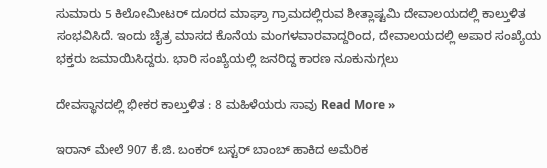ಸುಮಾರು 5 ಕಿಲೋಮೀಟರ್ ದೂರದ ಮಾಘ್ರಾ ಗ್ರಾಮದಲ್ಲಿರುವ ಶೀತ್ಲಾಷ್ಟಮಿ ದೇವಾಲಯದಲ್ಲಿ ಕಾಲ್ತುಳಿತ ಸಂಭವಿಸಿದೆ. ಇಂದು ಚೈತ್ರ ಮಾಸದ ಕೊನೆಯ ಮಂಗಳವಾರವಾದ್ದರಿಂದ, ದೇವಾಲಯದಲ್ಲಿ ಅಪಾರ ಸಂಖ್ಯೆಯ ಭಕ್ತರು ಜಮಾಯಿಸಿದ್ದರು. ಭಾರಿ ಸಂಖ್ಯೆಯಲ್ಲಿ ಜನರಿದ್ದ ಕಾರಣ ನೂಕುನುಗ್ಗಲು

ದೇವಸ್ಥಾನದಲ್ಲಿ ಭೀಕರ ಕಾಲ್ತುಳಿತ : 8 ಮಹಿಳೆಯರು ಸಾವು Read More »

ಇರಾನ್‌ ಮೇಲೆ 907 ಕೆ.ಜಿ. ಬಂಕರ್‌ ಬಸ್ಟರ್‌ ಬಾಂಬ್‌ ಹಾಕಿದ ಅಮೆರಿಕ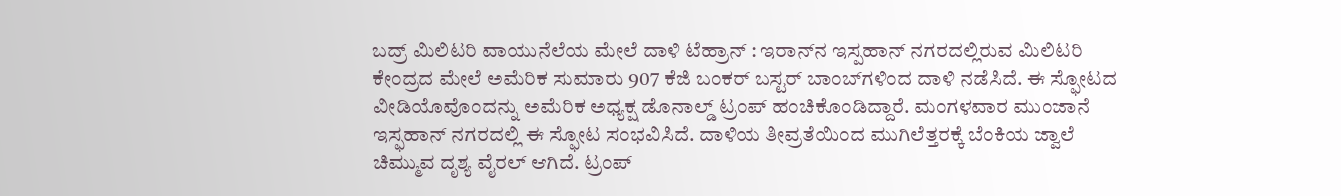ಬದ್ರ್‌ ಮಿಲಿಟರಿ ವಾಯುನೆಲೆಯ ಮೇಲೆ ದಾಳಿ ಟೆಹ್ರಾನ್‌ : ಇರಾನ್‌ನ ಇಸ್ಪಹಾನ್‌ ನಗರದಲ್ಲಿರುವ ಮಿಲಿಟರಿ ಕೇಂದ್ರದ ಮೇಲೆ ಅಮೆರಿಕ ಸುಮಾರು 907 ಕೆಜಿ ಬಂಕರ್‌ ಬಸ್ಟರ್‌ ಬಾಂಬ್‌ಗಳಿಂದ ದಾಳಿ ನಡೆಸಿದೆ. ಈ ಸ್ಫೋಟದ ವೀಡಿಯೊವೊಂದನ್ನು ಅಮೆರಿಕ ಅಧ್ಯಕ್ಷ ಡೊನಾಲ್ಡ್ ಟ್ರಂಪ್ ಹಂಚಿಕೊಂಡಿದ್ದಾರೆ. ಮಂಗಳವಾರ ಮುಂಜಾನೆ ಇಸ್ಫಹಾನ್ ನಗರದಲ್ಲಿ ಈ ಸ್ಫೋಟ ಸಂಭವಿಸಿದೆ. ದಾಳಿಯ ತೀವ್ರತೆಯಿಂದ ಮುಗಿಲೆತ್ತರಕ್ಕೆ ಬೆಂಕಿಯ ಜ್ವಾಲೆ ಚಿಮ್ಮುವ ದೃಶ್ಯ ವೈರಲ್‌ ಆಗಿದೆ. ಟ್ರಂಪ್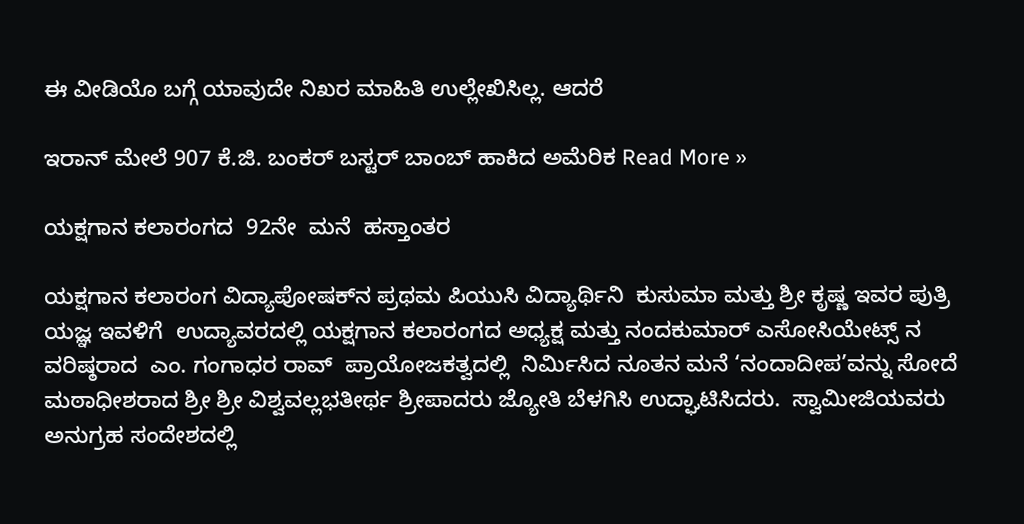ಈ ವೀಡಿಯೊ ಬಗ್ಗೆ ಯಾವುದೇ ನಿಖರ ಮಾಹಿತಿ ಉಲ್ಲೇಖಿಸಿಲ್ಲ. ಆದರೆ

ಇರಾನ್‌ ಮೇಲೆ 907 ಕೆ.ಜಿ. ಬಂಕರ್‌ ಬಸ್ಟರ್‌ ಬಾಂಬ್‌ ಹಾಕಿದ ಅಮೆರಿಕ Read More »

ಯಕ್ಷಗಾನ ಕಲಾರಂಗದ  92ನೇ  ಮನೆ  ಹಸ್ತಾಂತರ

ಯಕ್ಷಗಾನ ಕಲಾರಂಗ ವಿದ್ಯಾಪೋಷಕ್‌ನ ಪ್ರಥಮ ಪಿಯುಸಿ ವಿದ್ಯಾರ್ಥಿನಿ  ಕುಸುಮಾ ಮತ್ತು ಶ್ರೀ ಕೃಷ್ಣ ಇವರ ಪುತ್ರಿ ಯಜ್ಞ ಇವಳಿಗೆ  ಉದ್ಯಾವರದಲ್ಲಿ ಯಕ್ಷಗಾನ ಕಲಾರಂಗದ ಅಧ್ಯಕ್ಷ ಮತ್ತು ನಂದಕುಮಾರ್ ಎಸೋಸಿಯೇಟ್ಸ್ ನ ವರಿಷ್ಠರಾದ  ಎಂ. ಗಂಗಾಧರ ರಾವ್  ಪ್ರಾಯೋಜಕತ್ವದಲ್ಲಿ  ನಿರ್ಮಿಸಿದ ನೂತನ ಮನೆ ‘ನಂದಾದೀಪ’ವನ್ನು ಸೋದೆ ಮಠಾಧೀಶರಾದ ಶ್ರೀ ಶ್ರೀ ವಿಶ್ವವಲ್ಲಭತೀರ್ಥ ಶ್ರೀಪಾದರು ಜ್ಯೋತಿ ಬೆಳಗಿಸಿ ಉದ್ಘಾಟಿಸಿದರು.  ಸ್ವಾಮೀಜಿಯವರು ಅನುಗ್ರಹ ಸಂದೇಶದಲ್ಲಿ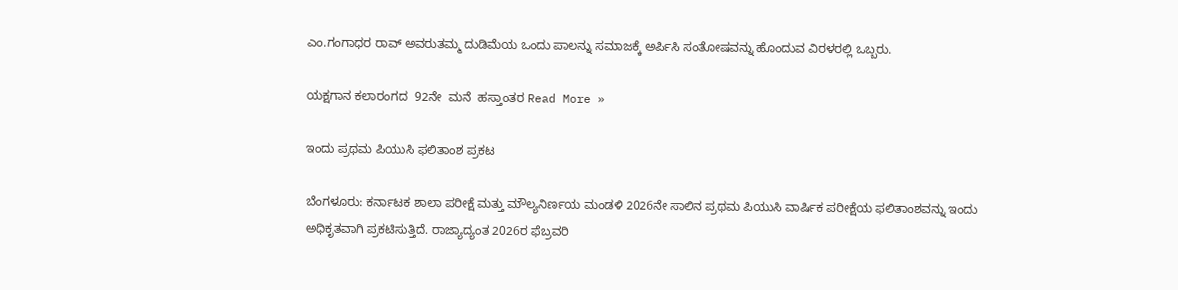ಎಂ.ಗಂಗಾಧರ ರಾವ್ ಅವರುತಮ್ಮ ದುಡಿಮೆಯ ಒಂದು ಪಾಲನ್ನು ಸಮಾಜಕ್ಕೆ ಅರ್ಪಿಸಿ ಸಂತೋಷವನ್ನು ಹೊಂದುವ ವಿರಳರಲ್ಲಿ ಒಬ್ಬರು.

ಯಕ್ಷಗಾನ ಕಲಾರಂಗದ  92ನೇ  ಮನೆ  ಹಸ್ತಾಂತರ Read More »

ಇಂದು ಪ್ರಥಮ ಪಿಯುಸಿ ಫಲಿತಾಂಶ ಪ್ರಕಟ

ಬೆಂಗಳೂರು: ಕರ್ನಾಟಕ ಶಾಲಾ ಪರೀಕ್ಷೆ ಮತ್ತು ಮೌಲ್ಯನಿರ್ಣಯ ಮಂಡಳಿ 2026ನೇ ಸಾಲಿನ ಪ್ರಥಮ ಪಿಯುಸಿ ವಾರ್ಷಿಕ ಪರೀಕ್ಷೆಯ ಫಲಿತಾಂಶವನ್ನು ಇಂದು ಅಧಿಕೃತವಾಗಿ ಪ್ರಕಟಿಸುತ್ತಿದೆ. ರಾಜ್ಯಾದ್ಯಂತ 2026ರ ಫೆಬ್ರವರಿ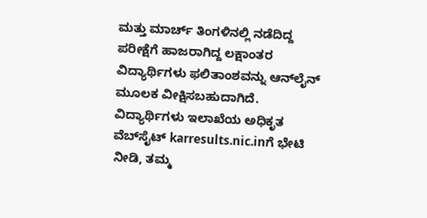ಮತ್ತು ಮಾರ್ಚ್ ತಿಂಗಳಿನಲ್ಲಿ ನಡೆದಿದ್ದ ಪರೀಕ್ಷೆಗೆ ಹಾಜರಾಗಿದ್ದ ಲಕ್ಷಾಂತರ ವಿದ್ಯಾರ್ಥಿಗಳು ಫಲಿತಾಂಶವನ್ನು ಆನ್‌ಲೈನ್ ಮೂಲಕ ವೀಕ್ಷಿಸಬಹುದಾಗಿದೆ. ವಿದ್ಯಾರ್ಥಿಗಳು ಇಲಾಖೆಯ ಅಧಿಕೃತ ವೆಬ್‌ಸೈಟ್ karresults.nic.inಗೆ ಭೇಟಿ ನೀಡಿ, ತಮ್ಮ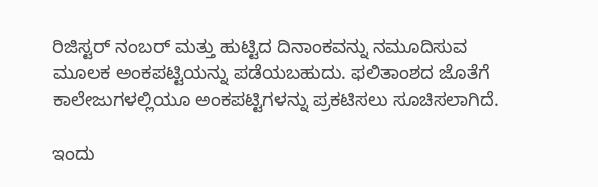ರಿಜಿಸ್ಟರ್ ನಂಬರ್ ಮತ್ತು ಹುಟ್ಟಿದ ದಿನಾಂಕವನ್ನು ನಮೂದಿಸುವ ಮೂಲಕ ಅಂಕಪಟ್ಟಿಯನ್ನು ಪಡೆಯಬಹುದು. ಫಲಿತಾಂಶದ ಜೊತೆಗೆ ಕಾಲೇಜುಗಳಲ್ಲಿಯೂ ಅಂಕಪಟ್ಟಿಗಳನ್ನು ಪ್ರಕಟಿಸಲು ಸೂಚಿಸಲಾಗಿದೆ.

ಇಂದು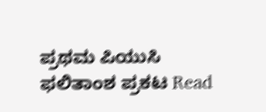ಪ್ರಥಮ ಪಿಯುಸಿ ಫಲಿತಾಂಶ ಪ್ರಕಟ Read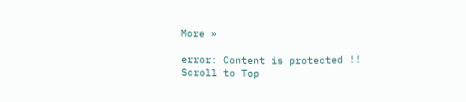More »

error: Content is protected !!
Scroll to Top